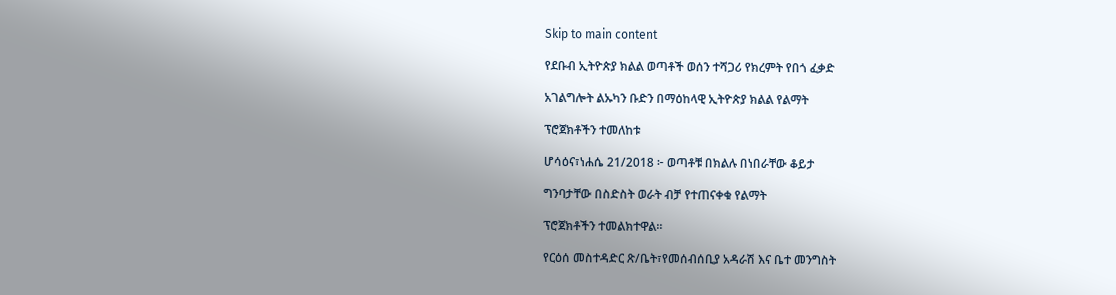Skip to main content

የደቡብ ኢትዮጵያ ክልል ወጣቶች ወሰን ተሻጋሪ የክረምት የበጎ ፈቃድ

አገልግሎት ልኡካን ቡድን በማዕከላዊ ኢትዮጵያ ክልል የልማት

ፕሮጀክቶችን ተመለከቱ

ሆሳዕና፣ነሐሴ 21/2018 ፦ ወጣቶቹ በክልሉ በነበራቸው ቆይታ

ግንባታቸው በስድስት ወራት ብቻ የተጠናቀቁ የልማት

ፕሮጀክቶችን ተመልክተዋል።

የርዕሰ መስተዳድር ጽ/ቤት፣የመሰብሰቢያ አዳራሽ እና ቤተ መንግስት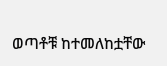ወጣቶቹ ከተመለከቷቸው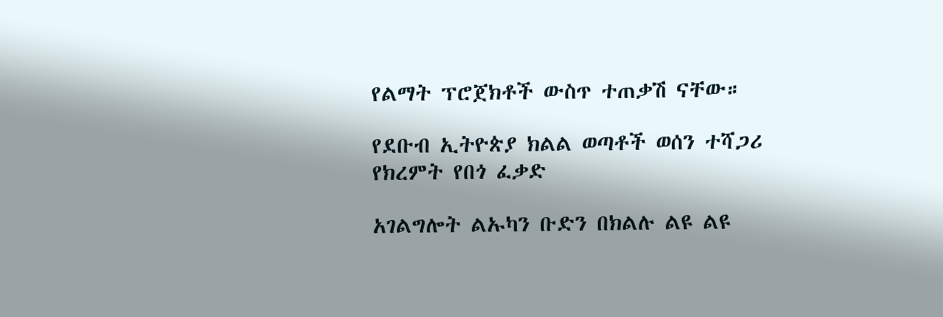የልማት ፕሮጀክቶች ውስጥ ተጠቃሽ ናቸው።

የደቡብ ኢትዮጵያ ክልል ወጣቶች ወሰን ተሻጋሪ የክረምት የበጎ ፈቃድ

አገልግሎት ልኡካን ቡድን በክልሉ ልዩ ልዩ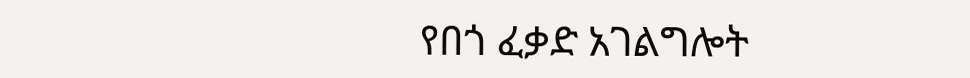የበጎ ፈቃድ አገልግሎት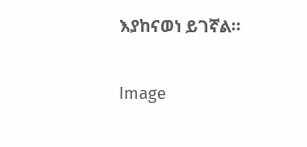እያከናወነ ይገኛል።

Image